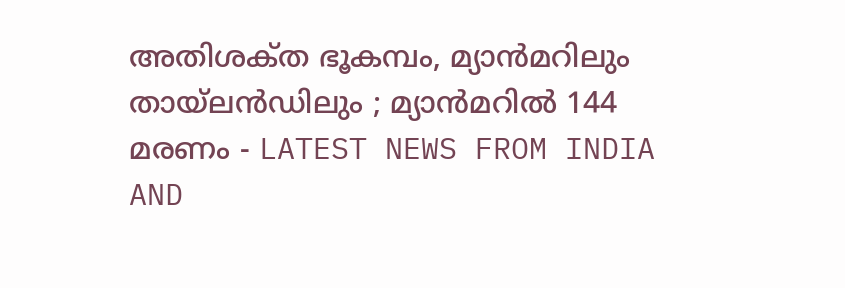അതിശക്‌ത ഭൂകമ്പം, മ്യാന്‍മറിലും തായ്‌ലന്‍ഡിലും ; മ്യാന്‍മറില്‍ 144 മരണം - LATEST NEWS FROM INDIA AND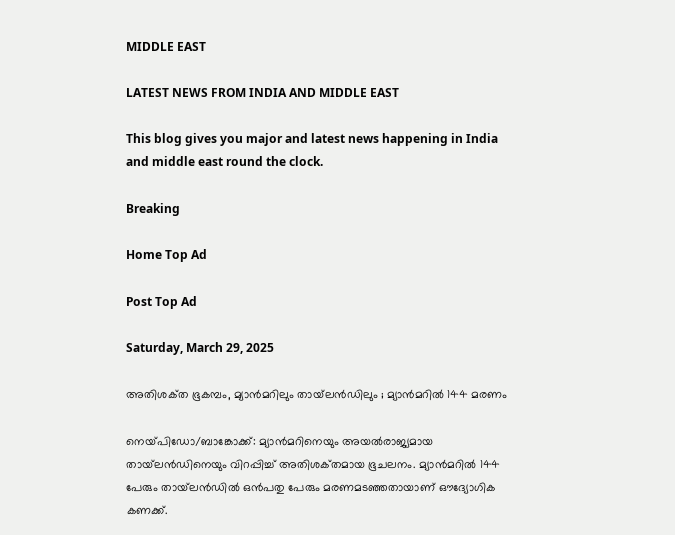MIDDLE EAST

LATEST NEWS FROM INDIA AND MIDDLE EAST

This blog gives you major and latest news happening in India and middle east round the clock.

Breaking

Home Top Ad

Post Top Ad

Saturday, March 29, 2025

അതിശക്‌ത ഭൂകമ്പം, മ്യാന്‍മറിലും തായ്‌ലന്‍ഡിലും ; മ്യാന്‍മറില്‍ 144 മരണം

നെയ്‌പിഡോ/ബാങ്കോക്ക്‌: മ്യാന്‍മറിനെയും അയല്‍രാജ്യമായ തായ്‌ലന്‍ഡിനെയും വിറപ്പിച്ച്‌ അതിശക്‌തമായ ഭൂചലനം. മ്യാന്‍മറില്‍ 144 പേരും തായ്‌ലന്‍ഡില്‍ ഒന്‍പതു പേരും മരണമടഞ്ഞതായാണ്‌ ഔദ്യോഗിക കണക്ക്‌.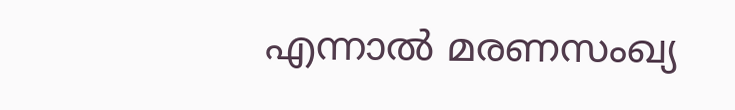എന്നാല്‍ മരണസംഖ്യ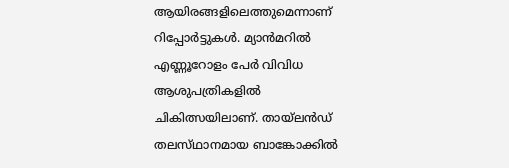ആയിരങ്ങളിലെത്തുമെന്നാണ്‌ റിപ്പോര്‍ട്ടുകള്‍. മ്യാന്‍മറില്‍ എണ്ണൂറോളം പേര്‍ വിവിധ ആശുപത്രികളില്‍ ചികിത്സയിലാണ്‌. തായ്‌ലന്‍ഡ്‌ തലസ്‌ഥാനമായ ബാങ്കോക്കില്‍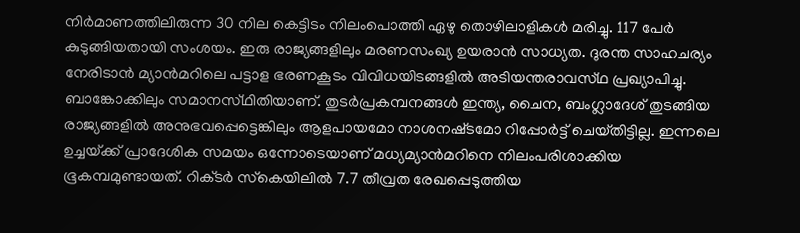നിര്‍മാണത്തിലിരുന്ന 30 നില കെട്ടിടം നിലംപൊത്തി ഏഴു തൊഴിലാളികള്‍ മരിച്ചു. 117 പേര്‍ കുടുങ്ങിയതായി സംശയം. ഇരു രാജ്യങ്ങളിലും മരണസംഖ്യ ഉയരാന്‍ സാധ്യത. ദുരന്ത സാഹചര്യം നേരിടാന്‍ മ്യാന്‍മറിലെ പട്ടാള ഭരണകൂടം വിവിധയിടങ്ങളില്‍ അടിയന്തരാവസ്‌ഥ പ്രഖ്യാപിച്ചു. ബാങ്കോക്കിലും സമാനസ്‌ഥിതിയാണ്‌. തുടര്‍പ്രകമ്പനങ്ങള്‍ ഇന്ത്യ, ചൈന, ബംഗ്ലാദേശ്‌ തുടങ്ങിയ രാജ്യങ്ങളില്‍ അനുഭവപ്പെട്ടെങ്കിലും ആളപായമോ നാശനഷ്‌ടമോ റിപ്പോര്‍ട്ട്‌ ചെയ്‌തിട്ടില്ല. ഇന്നലെ ഉച്ചയ്‌ക്ക് പ്രാദേശിക സമയം ഒന്നോടെയാണ്‌ മധ്യമ്യാന്‍മറിനെ നിലംപരിശാക്കിയ ഭൂകമ്പമുണ്ടായത്‌. റിക്‌ടര്‍ സ്‌കെയിലില്‍ 7.7 തീവ്രത രേഖപ്പെടുത്തിയ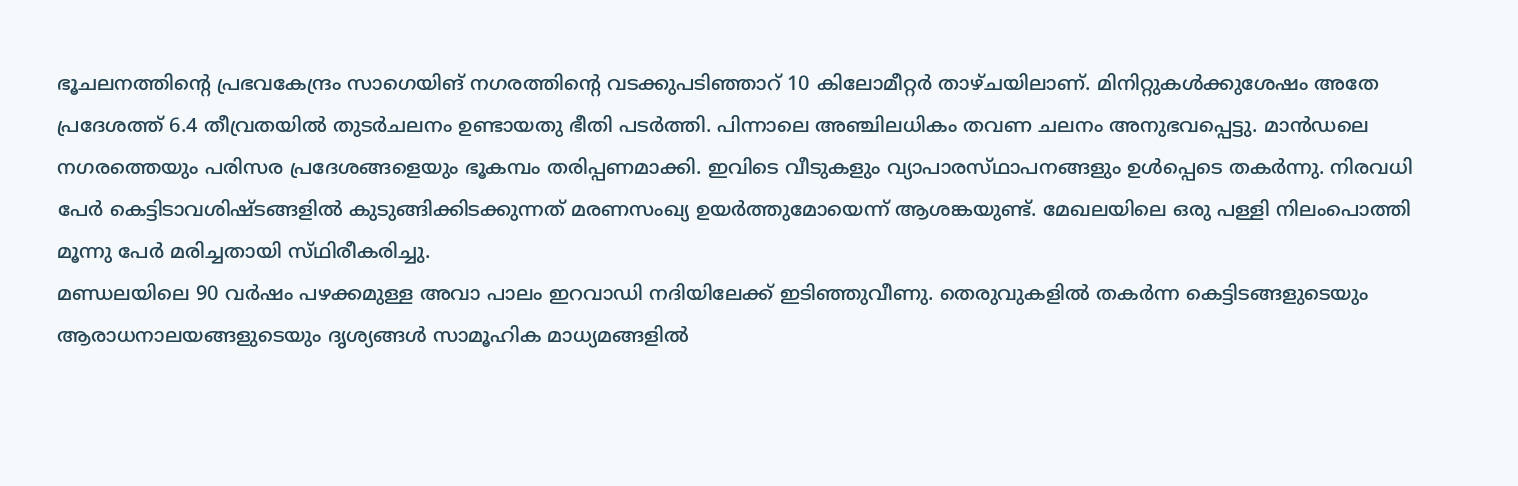ഭൂചലനത്തിന്റെ പ്രഭവകേന്ദ്രം സാഗെയിങ്‌ നഗരത്തിന്റെ വടക്കുപടിഞ്ഞാറ്‌ 10 കിലോമീറ്റര്‍ താഴ്‌ചയിലാണ്‌. മിനിറ്റുകള്‍ക്കുശേഷം അതേ പ്രദേശത്ത്‌ 6.4 തീവ്രതയില്‍ തുടര്‍ചലനം ഉണ്ടായതു ഭീതി പടര്‍ത്തി. പിന്നാലെ അഞ്ചിലധികം തവണ ചലനം അനുഭവപ്പെട്ടു. മാന്‍ഡലെ നഗരത്തെയും പരിസര പ്രദേശങ്ങളെയും ഭൂകമ്പം തരിപ്പണമാക്കി. ഇവിടെ വീടുകളും വ്യാപാരസ്‌ഥാപനങ്ങളും ഉള്‍പ്പെടെ തകര്‍ന്നു. നിരവധി പേര്‍ കെട്ടിടാവശിഷ്‌ടങ്ങളില്‍ കുടുങ്ങിക്കിടക്കുന്നത്‌ മരണസംഖ്യ ഉയര്‍ത്തുമോയെന്ന്‌ ആശങ്കയുണ്ട്‌. മേഖലയിലെ ഒരു പള്ളി നിലംപൊത്തി മൂന്നു പേര്‍ മരിച്ചതായി സ്‌ഥിരീകരിച്ചു.
മണ്ഡലയിലെ 90 വര്‍ഷം പഴക്കമുള്ള അവാ പാലം ഇറവാഡി നദിയിലേക്ക്‌ ഇടിഞ്ഞുവീണു. തെരുവുകളില്‍ തകര്‍ന്ന കെട്ടിടങ്ങളുടെയും ആരാധനാലയങ്ങളുടെയും ദൃശ്യങ്ങള്‍ സാമൂഹിക മാധ്യമങ്ങളില്‍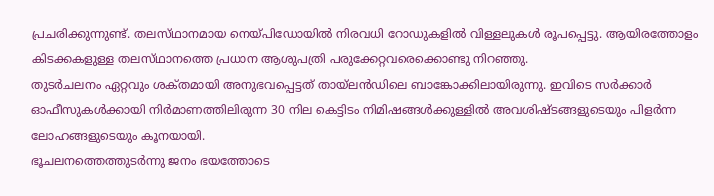പ്രചരിക്കുന്നുണ്ട്‌. തലസ്‌ഥാനമായ നെയ്‌പിഡോയില്‍ നിരവധി റോഡുകളില്‍ വിള്ളലുകള്‍ രൂപപ്പെട്ടു. ആയിരത്തോളം കിടക്കകളുള്ള തലസ്‌ഥാനത്തെ പ്രധാന ആശുപത്രി പരുക്കേറ്റവരെക്കൊണ്ടു നിറഞ്ഞു.
തുടര്‍ചലനം ഏറ്റവും ശക്‌തമായി അനുഭവപ്പെട്ടത്‌ തായ്‌ലന്‍ഡിലെ ബാങ്കോക്കിലായിരുന്നു. ഇവിടെ സര്‍ക്കാര്‍ ഓഫീസുകള്‍ക്കായി നിര്‍മാണത്തിലിരുന്ന 30 നില കെട്ടിടം നിമിഷങ്ങള്‍ക്കുള്ളില്‍ അവശിഷ്‌ടങ്ങളുടെയും പിളര്‍ന്ന ലോഹങ്ങളുടെയും കൂനയായി.
ഭൂചലനത്തെത്തുടര്‍ന്നു ജനം ഭയത്തോടെ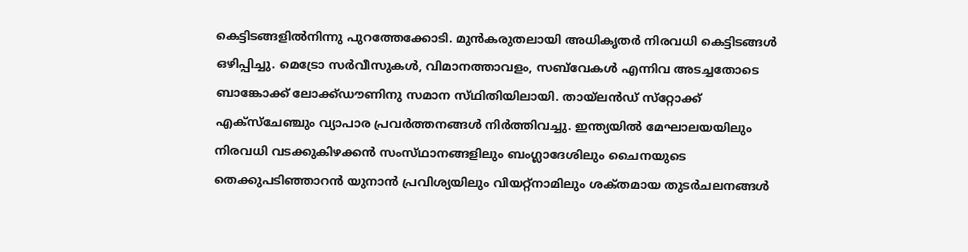കെട്ടിടങ്ങളില്‍നിന്നു പുറത്തേക്കോടി. മുന്‍കരുതലായി അധികൃതര്‍ നിരവധി കെട്ടിടങ്ങള്‍ ഒഴിപ്പിച്ചു. മെട്രോ സര്‍വീസുകള്‍, വിമാനത്താവളം, സബ്‌വേകള്‍ എന്നിവ അടച്ചതോടെ ബാങ്കോക്ക്‌ ലോക്ക്‌ഡൗണിനു സമാന സ്‌ഥിതിയിലായി. തായ്‌ലന്‍ഡ്‌ സ്‌റ്റോക്ക്‌ എക്‌സ്ചേഞ്ചും വ്യാപാര പ്രവര്‍ത്തനങ്ങള്‍ നിര്‍ത്തിവച്ചു. ഇന്ത്യയില്‍ മേഘാലയയിലും നിരവധി വടക്കുകിഴക്കന്‍ സംസ്‌ഥാനങ്ങളിലും ബംഗ്ലാദേശിലും ചൈനയുടെ തെക്കുപടിഞ്ഞാറന്‍ യുനാന്‍ പ്രവിശ്യയിലും വിയറ്റ്‌നാമിലും ശക്‌തമായ തുടര്‍ചലനങ്ങള്‍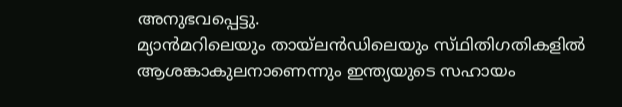അനുഭവപ്പെട്ടു.
മ്യാന്‍മറിലെയും തായ്‌ലന്‍ഡിലെയും സ്‌ഥിതിഗതികളില്‍ ആശങ്കാകുലനാണെന്നും ഇന്ത്യയുടെ സഹായം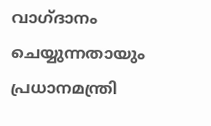വാഗ്‌ദാനം ചെയ്യുന്നതായും പ്രധാനമന്ത്രി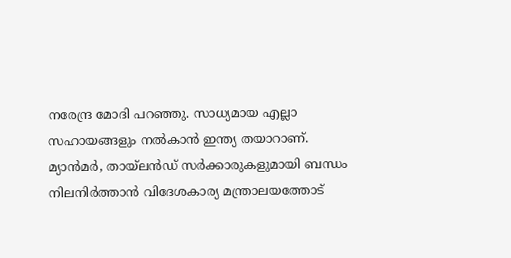നരേന്ദ്ര മോദി പറഞ്ഞു. സാധ്യമായ എല്ലാ സഹായങ്ങളും നല്‍കാന്‍ ഇന്ത്യ തയാറാണ്‌. മ്യാന്‍മര്‍, തായ്‌ലന്‍ഡ്‌ സര്‍ക്കാരുകളുമായി ബന്ധം നിലനിര്‍ത്താന്‍ വിദേശകാര്യ മന്ത്രാലയത്തോട്‌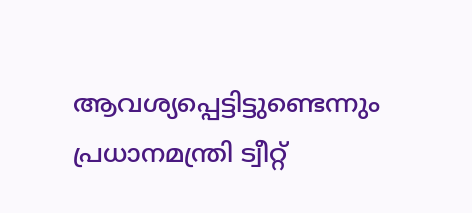ആവശ്യപ്പെട്ടിട്ടുണ്ടെന്നും പ്രധാനമന്ത്രി ട്വീറ്റ്‌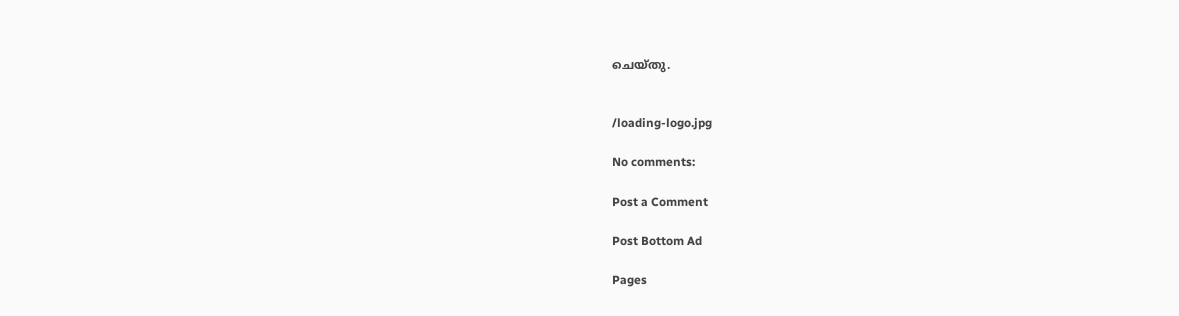ചെയ്‌തു.


/loading-logo.jpg

No comments:

Post a Comment

Post Bottom Ad

Pages